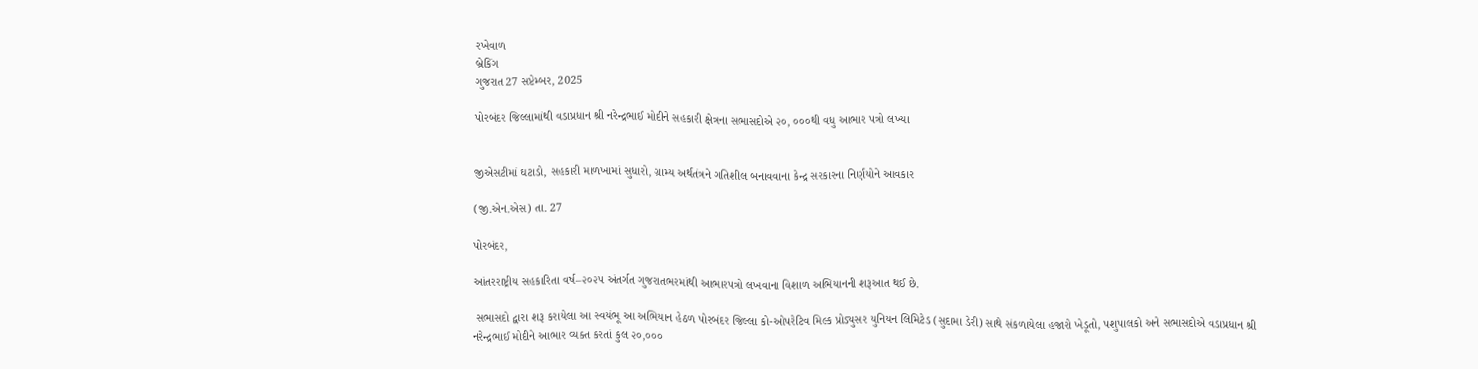રખેવાળ
બ્રેકિંગ
ગુજરાત27 સપ્ટેમ્બર, 2025

પોરબંદર જિલ્લામાંથી વડાપ્રધાન શ્રી નરેન્દ્રભાઈ મોદીને સહકારી ક્ષેત્રના સભાસદોએ ૨૦, ૦૦૦થી વધુ આભાર પત્રો લખ્યા


જીએસટીમાં ઘટાડો, સહકારી માળખામાં સુધારો, ગ્રામ્ય અર્થતંત્રને ગતિશીલ બનાવવાના કેન્દ્ર સરકારના નિર્ણયોને આવકાર

(જી.એન.એસ) તા. 27

પોરબંદર,

આંતરરાષ્ટ્રીય સહકારિતા વર્ષ–૨૦૨૫ અંતર્ગત ગુજરાતભરમાંથી આભારપત્રો લખવાના વિશાળ અભિયાનની શરૂઆત થઈ છે.

 સભાસદો દ્વારા શરૂ કરાયેલા આ સ્વયંભૂ આ અભિયાન હેઠળ પોરબંદર જિલ્લા કો-ઓપરેટિવ મિલ્ક પ્રોડ્યુસર યુનિયન લિમિટેડ (સુદામા ડેરી) સાથે સંકળાયેલા હજારો ખેડૂતો, પશુપાલકો અને સભાસદોએ વડાપ્રધાન શ્રી નરેન્દ્રભાઈ મોદીને આભાર વ્યક્ત કરતાં કુલ ૨૦,૦૦૦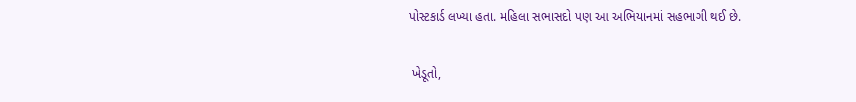પોસ્ટકાર્ડ લખ્યા હતા. મહિલા સભાસદો પણ આ અભિયાનમાં સહભાગી થઈ છે.

 ખેડૂતો,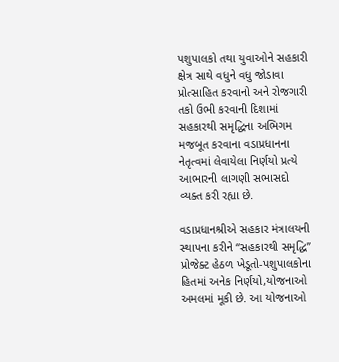પશુપાલકો તથા યુવાઓને સહકારી ક્ષેત્ર સાથે વધુને વધુ જોડાવા પ્રોત્સાહિત કરવાનો અને રોજગારી તકો ઉભી કરવાની દિશામાં સહકારથી સમૃદ્ધિના અભિગમ મજબૂત કરવાના વડાપ્રધાનના નેતૃત્વમાં લેવાયેલા નિર્ણયો પ્રત્યે આભારની લાગણી સભાસદો વ્યક્ત કરી રહ્યા છે.

વડાપ્રધાનશ્રીએ સહકાર મંત્રાલયની સ્થાપના કરીને “સહકારથી સમૃદ્ધિ” પ્રોજેક્ટ હેઠળ ખેડૂતો-પશુપાલકોના હિતમાં અનેક નિર્ણયો,યોજનાઓ અમલમાં મૂકી છે. આ યોજનાઓ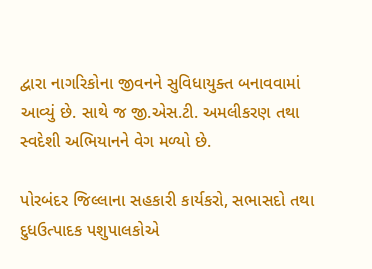દ્વારા નાગરિકોના જીવનને સુવિધાયુક્ત બનાવવામાં આવ્યું છે. સાથે જ જી.એસ.ટી. અમલીકરણ તથા સ્વદેશી અભિયાનને વેગ મળ્યો છે.

પોરબંદર જિલ્લાના સહકારી કાર્યકરો, સભાસદો તથા દુધઉત્પાદક પશુપાલકોએ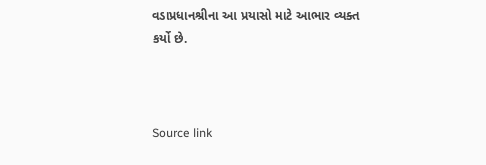વડાપ્રધાનશ્રીના આ પ્રયાસો માટે આભાર વ્યક્ત કર્યો છે.



Source link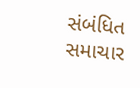સંબંધિત સમાચાર